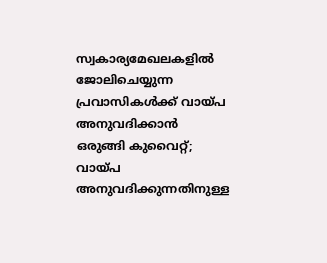സ്വകാര്യമേഖലകളിൽ ജോലിചെയ്യുന്ന പ്രവാസികൾക്ക് വായ്പ അനുവദിക്കാൻ ഒരുങ്ങി കുവൈറ്റ്; വായ്പ അനുവദിക്കുന്നതിനുള്ള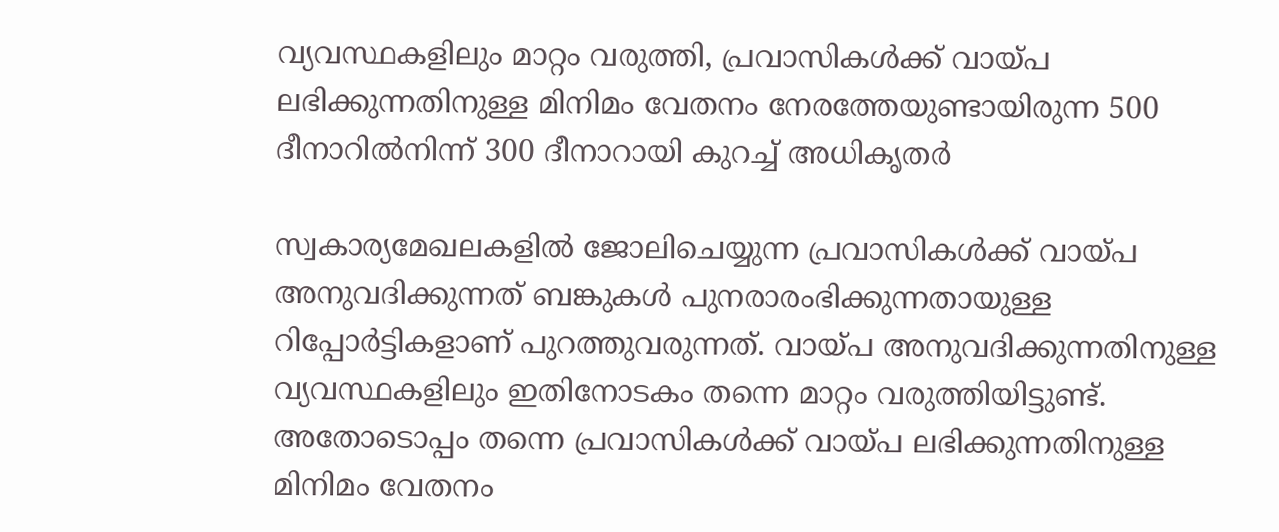വ്യവസ്ഥകളിലും മാറ്റം വരുത്തി, പ്രവാസികൾക്ക് വായ്പ ലഭിക്കുന്നതിനുള്ള മിനിമം വേതനം നേരത്തേയുണ്ടായിരുന്ന 500 ദീനാറിൽനിന്ന് 300 ദീനാറായി കുറച്ച് അധികൃതർ

സ്വകാര്യമേഖലകളിൽ ജോലിചെയ്യുന്ന പ്രവാസികൾക്ക് വായ്പ അനുവദിക്കുന്നത് ബങ്കുകൾ പുനരാരംഭിക്കുന്നതായുള്ള റിപ്പോർട്ടികളാണ് പുറത്തുവരുന്നത്. വായ്പ അനുവദിക്കുന്നതിനുള്ള വ്യവസ്ഥകളിലും ഇതിനോടകം തന്നെ മാറ്റം വരുത്തിയിട്ടുണ്ട്. അതോടൊപ്പം തന്നെ പ്രവാസികൾക്ക് വായ്പ ലഭിക്കുന്നതിനുള്ള മിനിമം വേതനം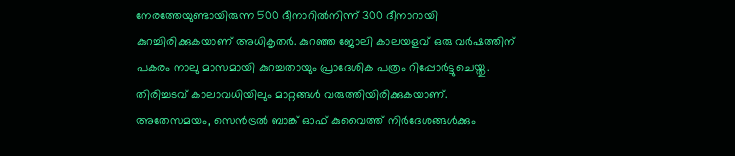നേരത്തേയുണ്ടായിരുന്ന 500 ദീനാറിൽനിന്ന് 300 ദീനാറായി കുറച്ചിരിക്കുകയാണ് അധികൃതർ. കുറഞ്ഞ ജോലി കാലയളവ് ഒരു വർഷത്തിന് പകരം നാലു മാസമായി കുറച്ചതായും പ്രാദേശിക പത്രം റിപ്പോർട്ടുചെയ്തു. തിരിച്ചടവ് കാലാവധിയിലും മാറ്റങ്ങൾ വരുത്തിയിരിക്കുകയാണ്.
അതേസമയം, സെൻട്രൽ ബാങ്ക് ഓഫ് കുവൈത്ത് നിർദേശങ്ങൾക്കും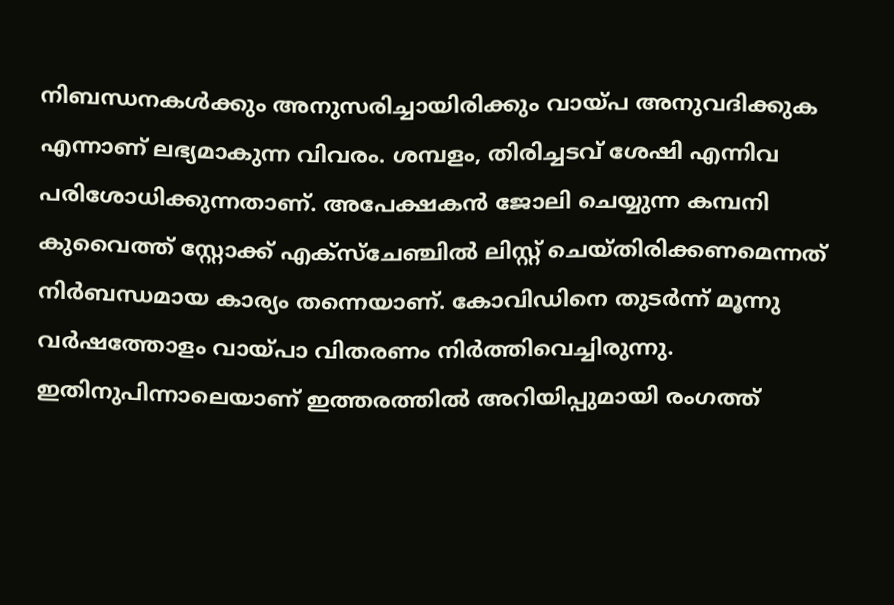നിബന്ധനകൾക്കും അനുസരിച്ചായിരിക്കും വായ്പ അനുവദിക്കുക എന്നാണ് ലഭ്യമാകുന്ന വിവരം. ശമ്പളം, തിരിച്ചടവ് ശേഷി എന്നിവ പരിശോധിക്കുന്നതാണ്. അപേക്ഷകൻ ജോലി ചെയ്യുന്ന കമ്പനി കുവൈത്ത് സ്റ്റോക്ക് എക്സ്ചേഞ്ചിൽ ലിസ്റ്റ് ചെയ്തിരിക്കണമെന്നത് നിർബന്ധമായ കാര്യം തന്നെയാണ്. കോവിഡിനെ തുടർന്ന് മൂന്നു വർഷത്തോളം വായ്പാ വിതരണം നിർത്തിവെച്ചിരുന്നു. ഇതിനുപിന്നാലെയാണ് ഇത്തരത്തിൽ അറിയിപ്പുമായി രംഗത്ത്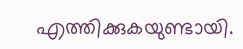എത്തിക്കുകയുണ്ടായി.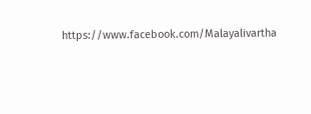https://www.facebook.com/Malayalivartha